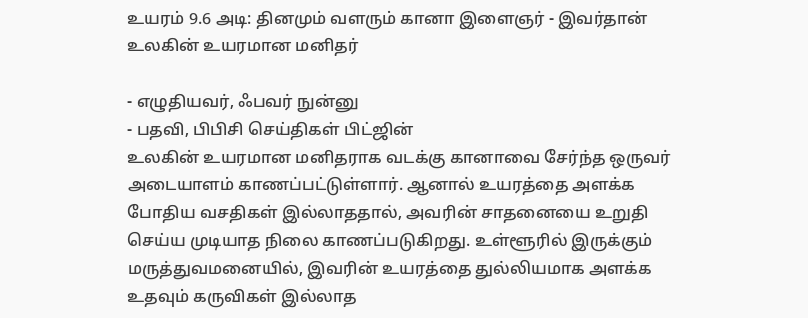உயரம் 9.6 அடி: தினமும் வளரும் கானா இளைஞர் - இவர்தான் உலகின் உயரமான மனிதர்

- எழுதியவர், ஃபவர் நுன்னு
- பதவி, பிபிசி செய்திகள் பிட்ஜின்
உலகின் உயரமான மனிதராக வடக்கு கானாவை சேர்ந்த ஒருவர் அடையாளம் காணப்பட்டுள்ளார். ஆனால் உயரத்தை அளக்க போதிய வசதிகள் இல்லாததால், அவரின் சாதனையை உறுதி செய்ய முடியாத நிலை காணப்படுகிறது. உள்ளூரில் இருக்கும் மருத்துவமனையில், இவரின் உயரத்தை துல்லியமாக அளக்க உதவும் கருவிகள் இல்லாத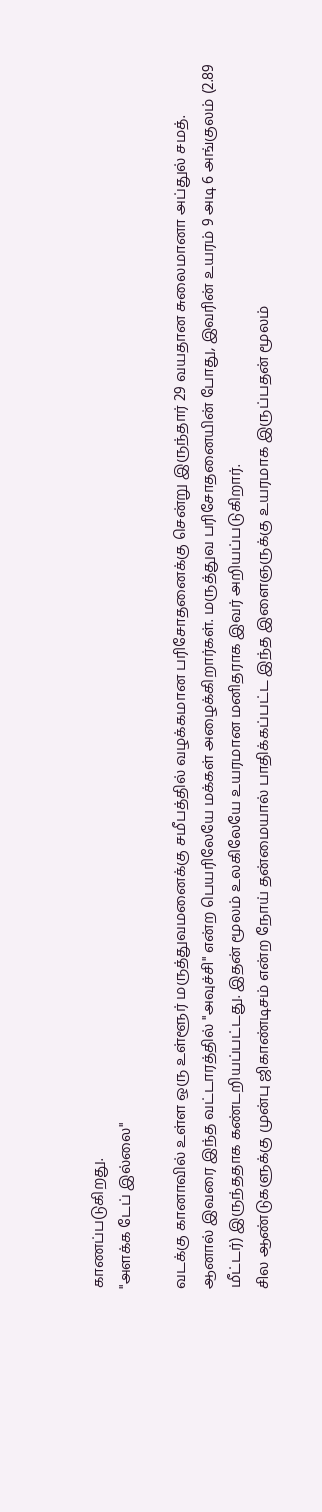காணப்படுகிறது.
"அளக்க டேப் இல்லை"

வடக்கு கானாவில் உள்ள ஒரு உள்ளூர் மருத்துவமனைக்கு சமீபத்தில் வழக்கமான பரிசோதனைக்கு சென்று இருந்தார் 29 வயதான சுலைமானா அப்துல் சமத்.
ஆனால் இவரை இந்த வட்டாரத்தில் "அவுச்சி" என்ற பெயரிலேயே மக்கள் அழைக்கிறார்கள். மருத்துவ பரிசோதனையின் போது, இவரின் உயரம் 9 அடி 6 அங்குலம் (2.89 மீட்டர்) இருந்ததாக கண்டறியப்பட்டது. இதன் மூலம் உலகிலேயே உயரமான மனிதராக இவர் அறியப்படுகிறார்.
சில ஆண்டுகளுக்கு முன்பு ஜிகாண்டிசம் என்ற நோய் தன்மையால் பாதிக்கப்பட்ட இந்த இளைஞருக்கு உயரமாக இருப்பதன் மூலம்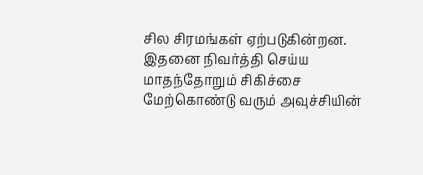சில சிரமங்கள் ஏற்படுகின்றன. இதனை நிவர்த்தி செய்ய மாதந்தோறும் சிகிச்சை மேற்கொண்டு வரும் அவுச்சியின்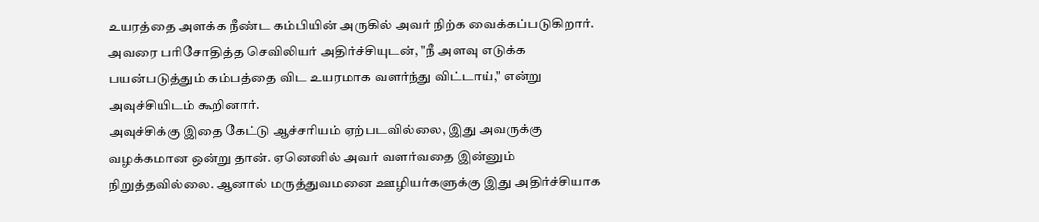உயரத்தை அளக்க நீண்ட கம்பியின் அருகில் அவர் நிற்க வைக்கப்படுகிறார்.
அவரை பரிசோதித்த செவிலியர் அதிர்ச்சியுடன், "நீ அளவு எடுக்க பயன்படுத்தும் கம்பத்தை விட உயரமாக வளர்ந்து விட்டாய்," என்று அவுச்சியிடம் கூறினார்.
அவுச்சிக்கு இதை கேட்டு ஆச்சரியம் ஏற்படவில்லை, இது அவருக்கு வழக்கமான ஒன்று தான். ஏனெனில் அவர் வளர்வதை இன்னும் நிறுத்தவில்லை. ஆனால் மருத்துவமனை ஊழியர்களுக்கு இது அதிர்ச்சியாக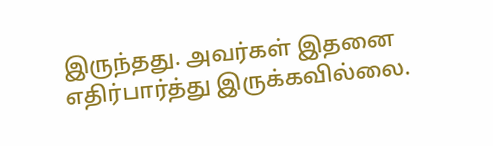இருந்தது. அவர்கள் இதனை எதிர்பார்த்து இருக்கவில்லை.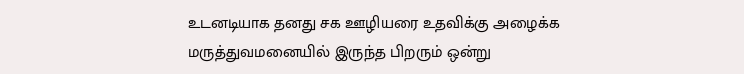உடனடியாக தனது சக ஊழியரை உதவிக்கு அழைக்க மருத்துவமனையில் இருந்த பிறரும் ஒன்று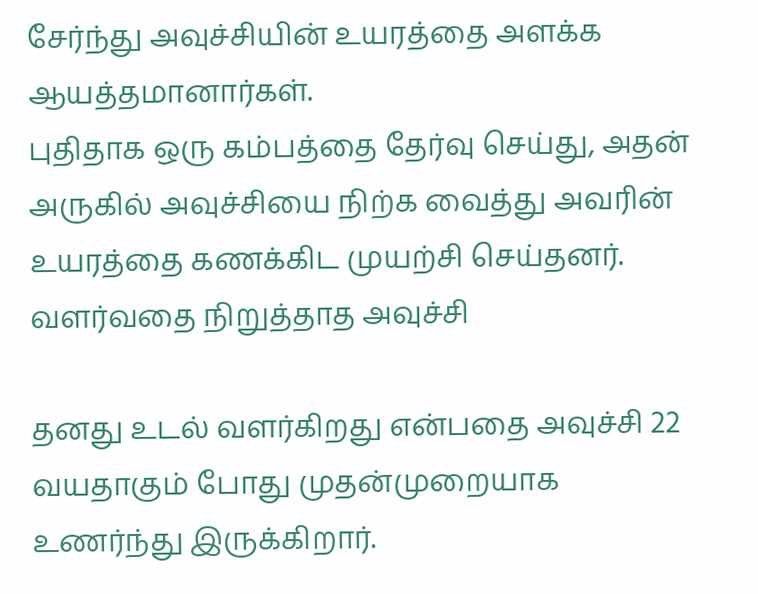சேர்ந்து அவுச்சியின் உயரத்தை அளக்க ஆயத்தமானார்கள்.
புதிதாக ஒரு கம்பத்தை தேர்வு செய்து, அதன் அருகில் அவுச்சியை நிற்க வைத்து அவரின் உயரத்தை கணக்கிட முயற்சி செய்தனர்.
வளர்வதை நிறுத்தாத அவுச்சி

தனது உடல் வளர்கிறது என்பதை அவுச்சி 22 வயதாகும் போது முதன்முறையாக உணர்ந்து இருக்கிறார்.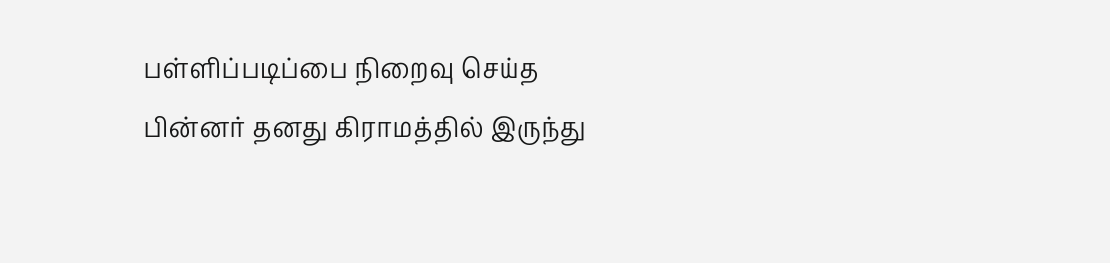பள்ளிப்படிப்பை நிறைவு செய்த பின்னர் தனது கிராமத்தில் இருந்து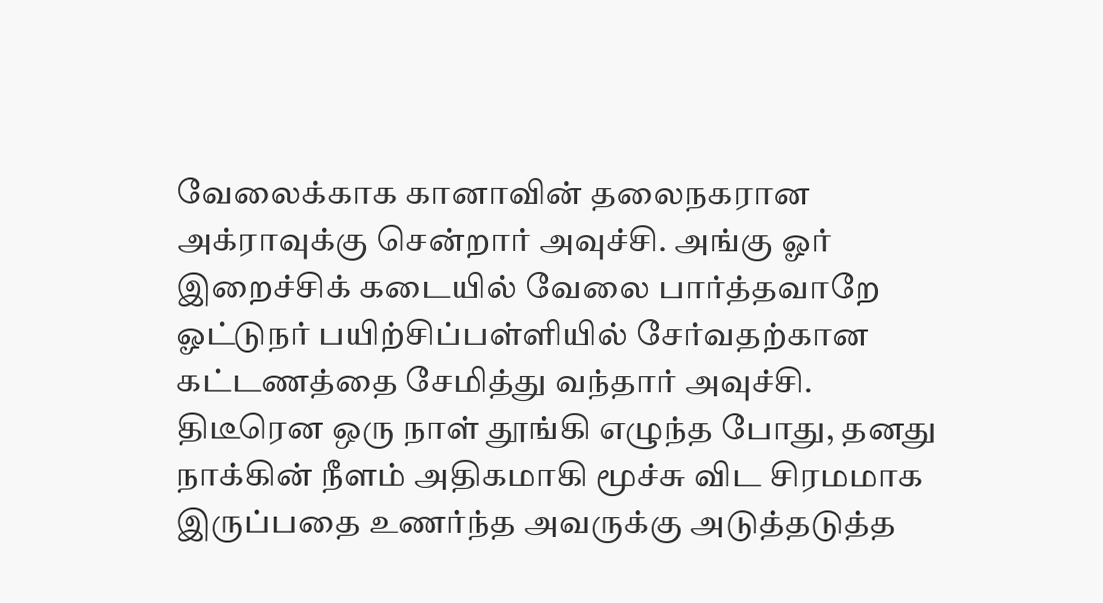வேலைக்காக கானாவின் தலைநகரான அக்ராவுக்கு சென்றார் அவுச்சி. அங்கு ஓர் இறைச்சிக் கடையில் வேலை பார்த்தவாறே ஓட்டுநர் பயிற்சிப்பள்ளியில் சேர்வதற்கான கட்டணத்தை சேமித்து வந்தார் அவுச்சி.
திடீரென ஒரு நாள் தூங்கி எழுந்த போது, தனது நாக்கின் நீளம் அதிகமாகி மூச்சு விட சிரமமாக இருப்பதை உணர்ந்த அவருக்கு அடுத்தடுத்த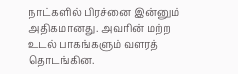நாட்களில் பிரச்னை இன்னும் அதிகமானது. அவரின் மற்ற உடல் பாகங்களும் வளரத் தொடங்கின.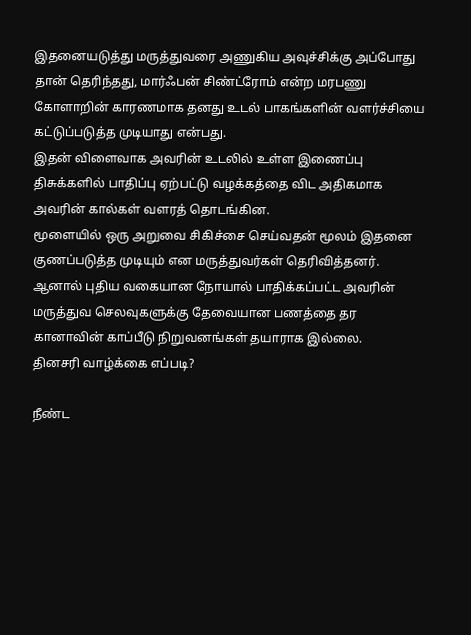இதனையடுத்து மருத்துவரை அணுகிய அவுச்சிக்கு அப்போது தான் தெரிந்தது, மார்ஃபன் சிண்ட்ரோம் என்ற மரபணு கோளாறின் காரணமாக தனது உடல் பாகங்களின் வளர்ச்சியை கட்டுப்படுத்த முடியாது என்பது.
இதன் விளைவாக அவரின் உடலில் உள்ள இணைப்பு திசுக்களில் பாதிப்பு ஏற்பட்டு வழக்கத்தை விட அதிகமாக அவரின் கால்கள் வளரத் தொடங்கின.
மூளையில் ஒரு அறுவை சிகிச்சை செய்வதன் மூலம் இதனை குணப்படுத்த முடியும் என மருத்துவர்கள் தெரிவித்தனர். ஆனால் புதிய வகையான நோயால் பாதிக்கப்பட்ட அவரின் மருத்துவ செலவுகளுக்கு தேவையான பணத்தை தர கானாவின் காப்பீடு நிறுவனங்கள் தயாராக இல்லை.
தினசரி வாழ்க்கை எப்படி?

நீண்ட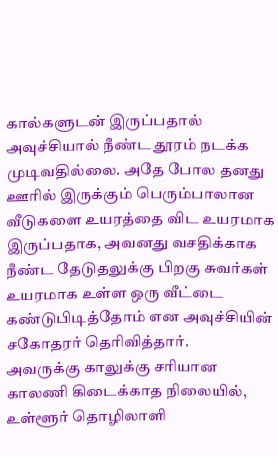கால்களுடன் இருப்பதால் அவுச்சியால் நீண்ட தூரம் நடக்க முடிவதில்லை. அதே போல தனது ஊரில் இருக்கும் பெரும்பாலான வீடுகளை உயரத்தை விட உயரமாக இருப்பதாக, அவனது வசதிக்காக நீண்ட தேடுதலுக்கு பிறகு சுவர்கள் உயரமாக உள்ள ஒரு வீட்டை கண்டுபிடித்தோம் என அவுச்சியின் சகோதரர் தெரிவித்தார்.
அவருக்கு காலுக்கு சரியான காலணி கிடைக்காத நிலையில், உள்ளூர் தொழிலாளி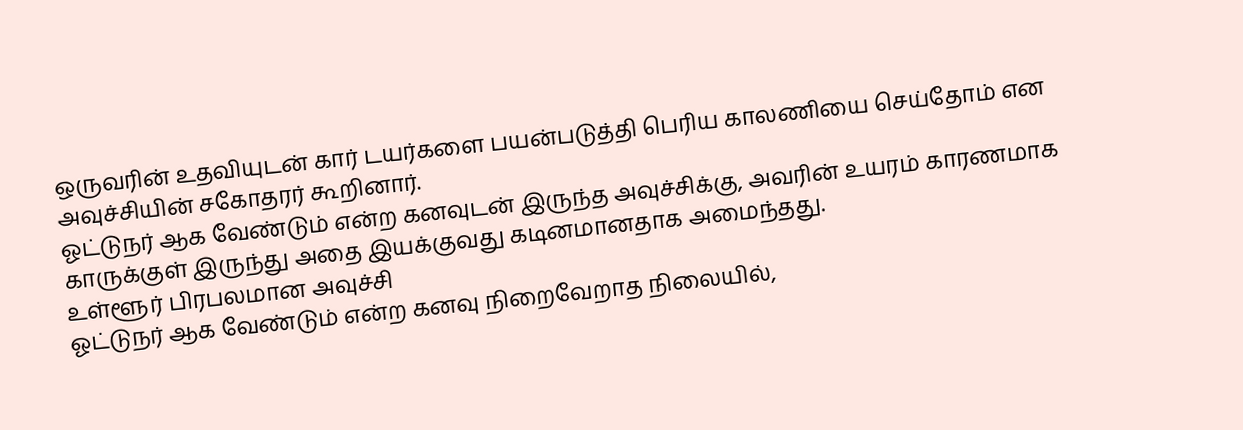ஒருவரின் உதவியுடன் கார் டயர்களை பயன்படுத்தி பெரிய காலணியை செய்தோம் என அவுச்சியின் சகோதரர் கூறினார்.
ஓட்டுநர் ஆக வேண்டும் என்ற கனவுடன் இருந்த அவுச்சிக்கு, அவரின் உயரம் காரணமாக காருக்குள் இருந்து அதை இயக்குவது கடினமானதாக அமைந்தது.
உள்ளூர் பிரபலமான அவுச்சி
ஓட்டுநர் ஆக வேண்டும் என்ற கனவு நிறைவேறாத நிலையில்,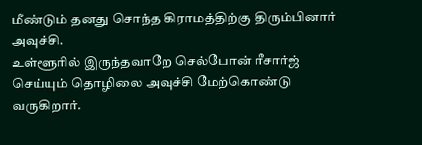மீண்டும் தனது சொந்த கிராமத்திற்கு திரும்பினார் அவுச்சி.
உள்ளூரில் இருந்தவாறே செல்போன் ரீசார்ஜ் செய்யும் தொழிலை அவுச்சி மேற்கொண்டு வருகிறார்.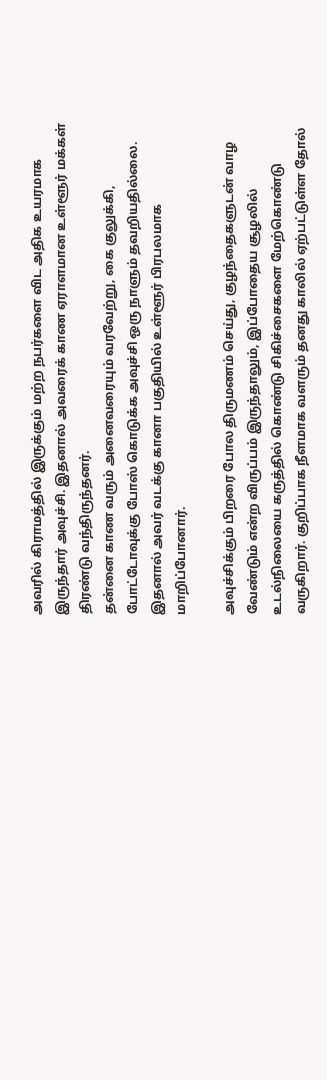அவரில் கிராமத்தில் இருக்கும் மற்ற நபர்களை விட அதிக உயரமாக இருந்தார் அவுச்சி. இதனால் அவரைக் காண ஏராளமான உள்ளூர் மக்கள் திரண்டு வந்திருந்தனர்.
தன்னை காண வரும் அனைவரையும் வரவேற்று, கை குலுக்கி, போட்டோவுக்கு போஸ் கொடுக்க அவுச்சி ஒரு நாளும் தவறியதில்லை. இதனால் அவர் வடக்கு கானா பகுதியில் உள்ளூர் பிரபலமாக மாறிப்போனார்.

அவுச்சிக்கும் பிறரை போல திருமணம் செய்து, குழந்தைகளுடன் வாழ வேண்டும் என்ற விருப்பம் இருந்தாலும், இப்போதைய சூழலில் உடல்நிலையை கருத்தில் கொண்டு சிகிச்சைகளை மேற்கொண்டு வருகிறார். குறிப்பாக நீளமாக வளரும் தனது காலில் ஏற்பட்டுள்ள தோல்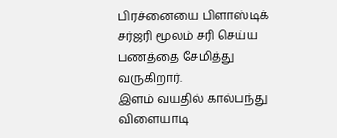பிரச்னையை பிளாஸ்டிக் சர்ஜரி மூலம் சரி செய்ய பணத்தை சேமித்து வருகிறார்.
இளம் வயதில் கால்பந்து விளையாடி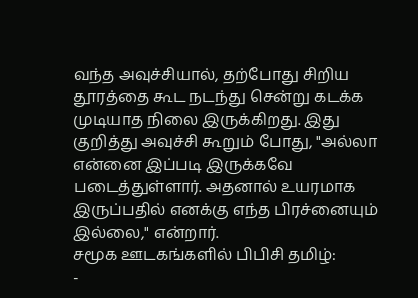வந்த அவுச்சியால், தற்போது சிறிய தூரத்தை கூட நடந்து சென்று கடக்க முடியாத நிலை இருக்கிறது. இது குறித்து அவுச்சி கூறும் போது, "அல்லா என்னை இப்படி இருக்கவே படைத்துள்ளார். அதனால் உயரமாக இருப்பதில் எனக்கு எந்த பிரச்னையும் இல்லை," என்றார்.
சமூக ஊடகங்களில் பிபிசி தமிழ்:
-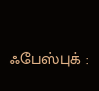ஃபேஸ்புக் :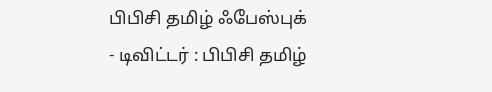பிபிசி தமிழ் ஃபேஸ்புக்
- டிவிட்டர் : பிபிசி தமிழ்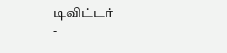டிவிட்டர்
-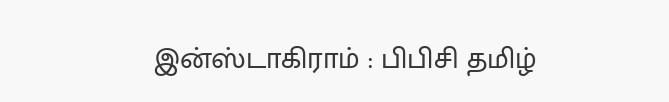இன்ஸ்டாகிராம் : பிபிசி தமிழ்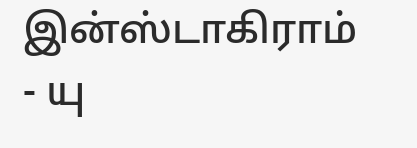இன்ஸ்டாகிராம்
- யு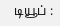டியூப் :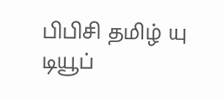பிபிசி தமிழ் யு டியூப்